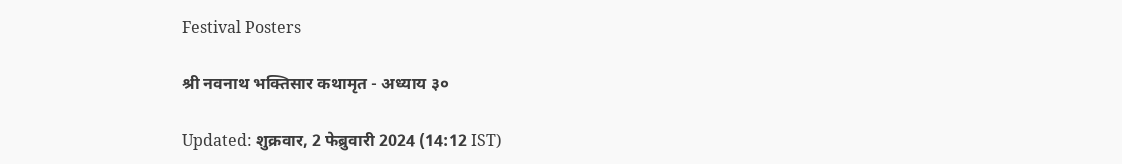Festival Posters

श्री नवनाथ भक्तिसार कथामृत - अध्याय ३०

Updated: शुक्रवार, 2 फेब्रुवारी 2024 (14:12 IST)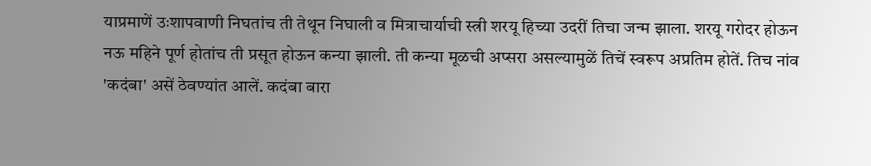याप्रमाणें उःशापवाणी निघतांच ती तेथून निघाली व मित्राचार्याची स्त्री शरयू हिच्या उदरीं तिचा जन्म झाला. शरयू गरोदर होऊन नऊ महिने पूर्ण होतांच ती प्रसूत होऊन कन्या झाली. ती कन्या मूळची अप्सरा असल्यामुळें तिचें स्वरूप अप्रतिम होतें. तिच नांव 'कदंबा' असें ठेवण्यांत आलें. कदंबा बारा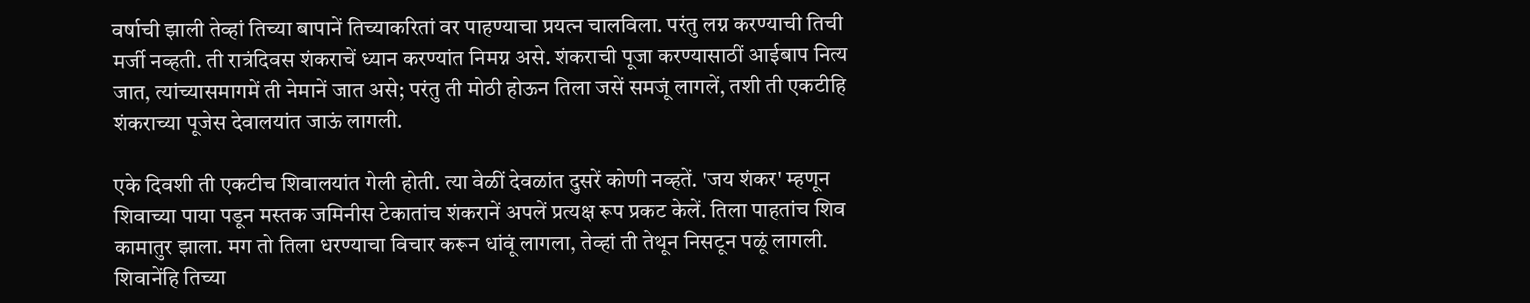वर्षाची झाली तेव्हां तिच्या बापानें तिच्याकरितां वर पाहण्याचा प्रयत्‍न चालविला. परंतु लग्न करण्याची तिची मर्जी नव्हती. ती रात्रंदिवस शंकराचें ध्यान करण्यांत निमग्न असे. शंकराची पूजा करण्यासाठीं आईबाप नित्य जात, त्यांच्यासमागमें ती नेमानें जात असे; परंतु ती मोठी होऊन तिला जसें समजूं लागलें, तशी ती एकटीहि शंकराच्या पूजेस देवालयांत जाऊं लागली.

एके दिवशी ती एकटीच शिवालयांत गेली होती. त्या वेळीं देवळांत दुसरें कोणी नव्हतें. 'जय शंकर' म्हणून शिवाच्या पाया पडून मस्तक जमिनीस टेकातांच शंकरानें अपलें प्रत्यक्ष रूप प्रकट केलें. तिला पाहतांच शिव कामातुर झाला. मग तो तिला धरण्याचा विचार करून धांवूं लागला, तेव्हां ती तेथून निसटून पळूं लागली. शिवानेंहि तिच्या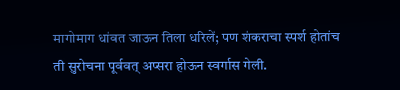मागोमाग धांवत जाऊन तिला धरिलें; पण शंकराचा स्पर्श होतांच ती सुरोचना पूर्ववत् अप्सरा होऊन स्वर्गास गेली.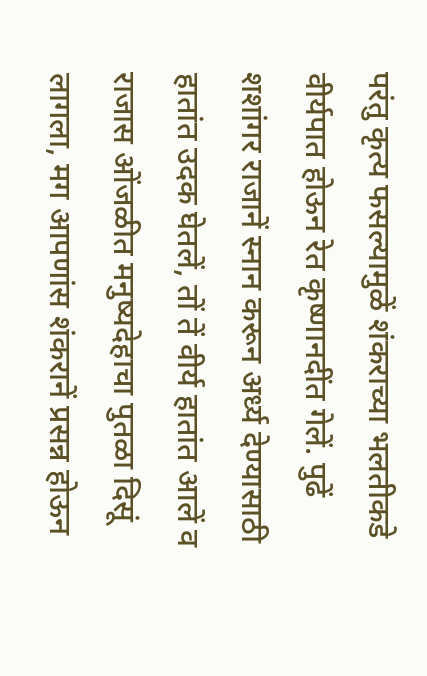परंतु कृत्य फसल्यामुळें शंकराच्या भलतीकडे वीर्यपात होऊन रेत कृष्णानदींत गेलें. पुढें शशांगर राजानें स्नान करून अर्ध्य देण्यासाठी हातांत उदक घेतलें, तों तें वीर्य हातांत आलें व राजास ओंजळीत मनुष्यदेहाचा पुतळा दिसूं लागला, मग आपणांस शंकरानें प्रसन्न होऊन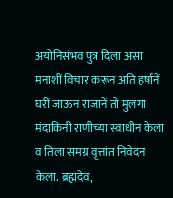अयोनिसंभव पुत्र दिला असा मनाशीं विचार करून अति हर्षानें घरीं जाऊन राजानें तो मुलगा मंदाकिनी राणीच्या स्वाधीन केला व तिला समग्र वृत्तांत निवेदन केला. ब्रह्मदेव,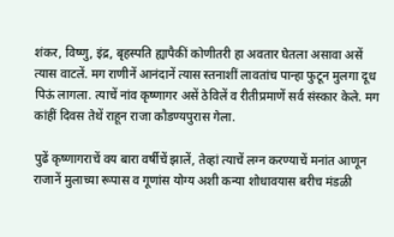शंकर, विष्णु, इंद्र, बृहस्पति ह्यापैकीं कोणीतरी हा अवतार घेतला असावा असें त्यास वाटलें. मग राणीनें आनंदानें त्यास स्तनाशीं लावतांच पान्हा फुटून मुलगा दूध पिऊं लागला. त्याचें नांव कृष्णागर असें ठेविलें व रीतीप्रमाणें सर्व संस्कार केले. मग कांहीं दिवस तेथें राहून राजा कौडण्यपुरास गेला.

पुढें कृष्णागराचें वय बारा वर्षीचें झालें, तेव्हां त्याचें लग्न करण्याचें मनांत आणून राजानें मुलाच्या रूपास व गूणांस योग्य अशी कन्या शोधावयास बरीच मंडळी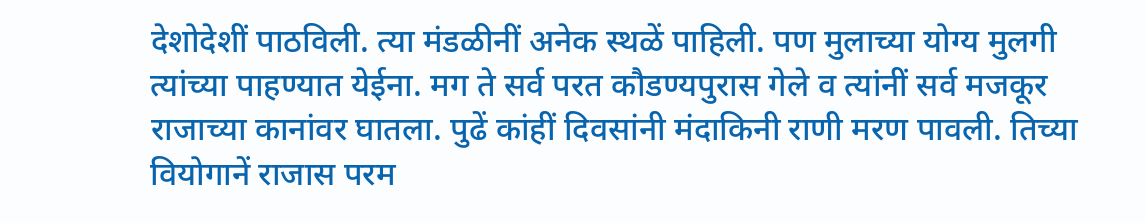देशोदेशीं पाठविली. त्या मंडळीनीं अनेक स्थळें पाहिली. पण मुलाच्या योग्य मुलगी त्यांच्या पाहण्यात येईना. मग ते सर्व परत कौडण्यपुरास गेले व त्यांनीं सर्व मजकूर राजाच्या कानांवर घातला. पुढें कांहीं दिवसांनी मंदाकिनी राणी मरण पावली. तिच्या वियोगानें राजास परम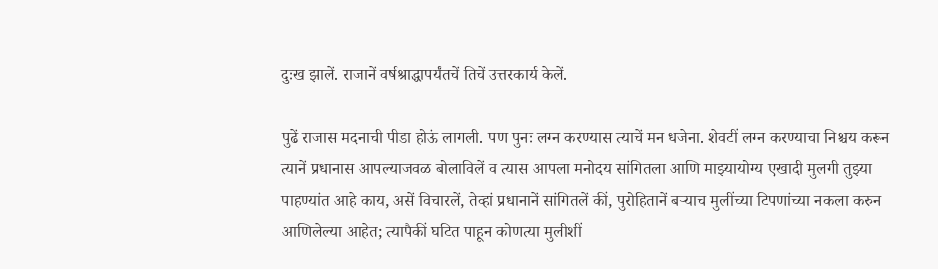दुःख झालें. राजानें वर्षश्राद्धापर्यंतचें तिचें उत्तरकार्य केलें.

पुढें राजास मदनाची पीडा होऊं लागली. पण पुनः लग्न करण्यास त्याचें मन धजेना. शेवटीं लग्न करण्याचा निश्चय करून त्यानें प्रधानास आपल्याजवळ बोलाविलें व त्यास आपला मनोदय सांगितला आणि माझ्यायोग्य एखादी मुलगी तुझ्या पाहण्यांत आहे काय, असें विचारलें, तेव्हां प्रधानानें सांगितलें कीं, पुरोहितानें बर्‍याच मुलींच्या टिपणांच्या नकला करुन आणिलेल्या आहेत; त्यापैकीं घटित पाहून कोणत्या मुलीशीं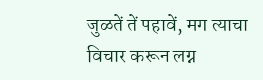जुळतें तें पहावें, मग त्याचा विचार करून लग्न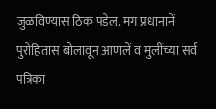जुळविण्यास ठिक पडेल. मग प्रधानानें पुरोहितास बोलावून आणलें व मुलींच्या सर्व पत्रिका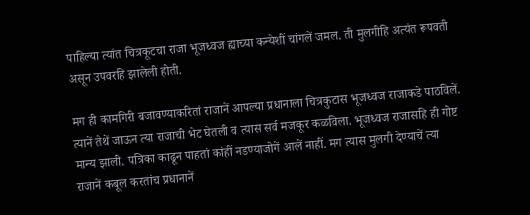पाहिल्या त्यांत चित्रकूटचा राजा भूजध्वज ह्याच्या कन्येशीं चांगलें जमल. ती मुलगीहि अत्यंत रूपवती असून उपवरहि झालेली होती.

मग ही कामगिरी बजावण्याकरितां राजानें आपल्या प्रधानाला चित्रकुटास भूजध्वज राजाकडे पाठविलें. त्यानें तेथें जाऊन त्या राजाची भेट घेतली व त्यास सर्व मजकूर कळविला. भूजध्वज राजासहि ही गोष्ट मान्य झाली. पत्रिका काढून पाहतां कांहीं नडण्याजोगें आलें नाहीं. मग त्यास मुलगी देण्याचें त्या राजानें कबूल करतांच प्रधानानें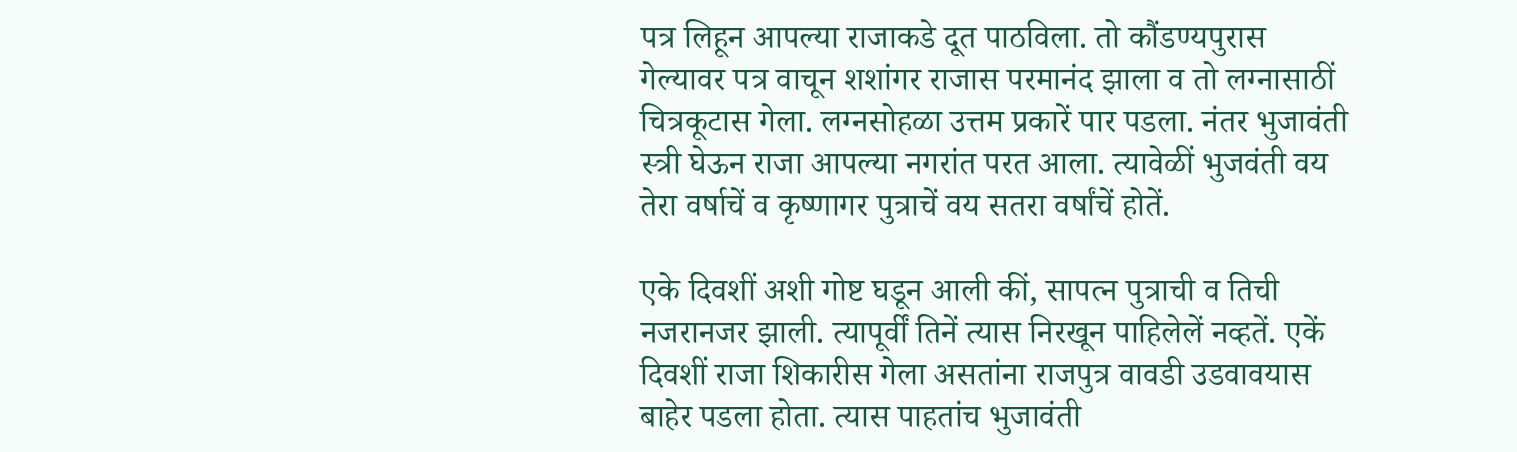पत्र लिहून आपल्या राजाकडे दूत पाठविला. तो कौंडण्यपुरास गेल्यावर पत्र वाचून शशांगर राजास परमानंद झाला व तो लग्नासाठीं चित्रकूटास गेला. लग्नसोहळा उत्तम प्रकारें पार पडला. नंतर भुजावंती स्त्री घेऊन राजा आपल्या नगरांत परत आला. त्यावेळीं भुजवंती वय तेरा वर्षाचें व कृष्णागर पुत्राचें वय सतरा वर्षांचें होतें.

एके दिवशीं अशी गोष्ट घडून आली कीं, सापत्‍न पुत्राची व तिची नजरानजर झाली. त्यापूर्वीं तिनें त्यास निरखून पाहिलेलें नव्हतें. एकें दिवशीं राजा शिकारीस गेला असतांना राजपुत्र वावडी उडवावयास बाहेर पडला होता. त्यास पाहतांच भुजावंती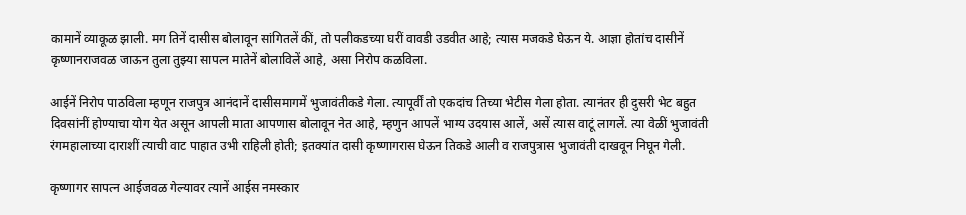कामानें व्याकूळ झाली. मग तिनें दासीस बोलावून सांगितलें कीं, तो पलीकडच्या घरीं वावडी उडवीत आहे; त्यास मजकडे घेऊन ये. आज्ञा होतांच दासीनें कृष्णानराजवळ जाऊन तुला तुझ्या सापत्‍न मातेनें बोलाविलें आहे, असा निरोप कळविला.

आईनें निरोप पाठविला म्हणून राजपुत्र आनंदानें दासीसमागमें भुजावंतीकडे गेला. त्यापूर्वीं तो एकदांच तिच्या भेटीस गेला होता. त्यानंतर ही दुसरी भेट बहुत दिवसांनीं होण्याचा योग येत असून आपली माता आपणास बोलावून नेत आहे, म्हणुन आपलें भाग्य उदयास आलें, असें त्यास वाटूं लागलें. त्या वेळीं भुजावंती रंगमहालाच्या दाराशीं त्याची वाट पाहात उभी राहिली होती; इतक्यांत दासी कृष्णागरास घेऊन तिकडे आली व राजपुत्रास भुजावंती दाखवून निघून गेली.

कृष्णागर सापत्‍न आईजवळ गेल्यावर त्यानें आईस नमस्कार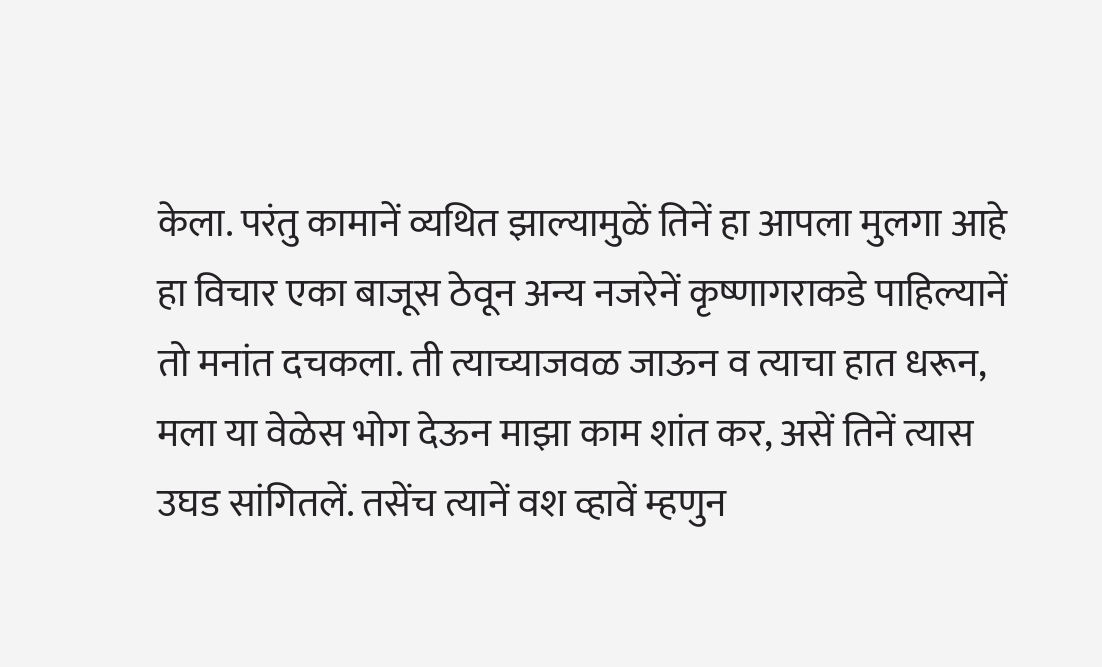केला. परंतु कामानें व्यथित झाल्यामुळें तिनें हा आपला मुलगा आहे हा विचार एका बाजूस ठेवून अन्य नजरेनें कृष्णागराकडे पाहिल्यानें तो मनांत दचकला. ती त्याच्याजवळ जाऊन व त्याचा हात धरून, मला या वेळेस भोग देऊन माझा काम शांत कर, असें तिनें त्यास उघड सांगितलें. तसेंच त्यानें वश व्हावें म्हणुन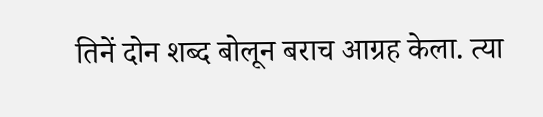तिनें दोन शब्द बोलून बराच आग्रह केला. त्या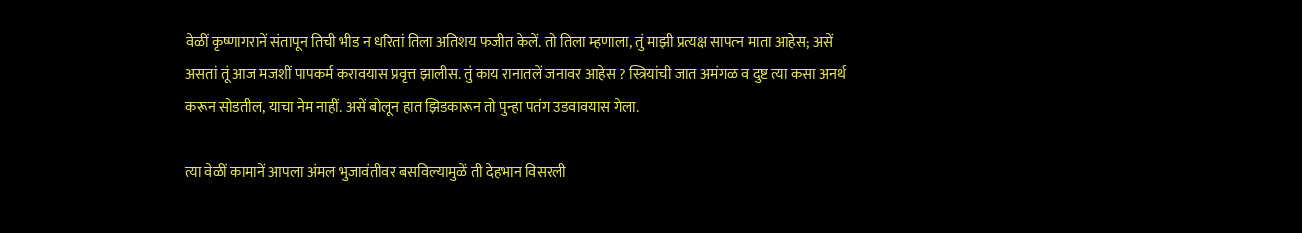वेळीं कृष्णागरानें संतापून तिची भीड न धरितां तिला अतिशय फजीत केलें. तो तिला म्हणाला, तुं माझी प्रत्यक्ष सापत्‍न माता आहेस; असें असतां तूं आज मजशीं पापकर्म करावयास प्रवृत्त झालीस. तुं काय रानातलें जनावर आहेस ? स्त्रियांची जात अमंगळ व दुष्ट त्या कसा अनर्थ करून सोडतील, याचा नेम नाहीं. असें बोलून हात झिडकारून तो पुन्हा पतंग उडवावयास गेला.

त्या वेळीं कामानें आपला अंमल भुजावंतीवर बसविल्यामुळें ती देहभान विसरली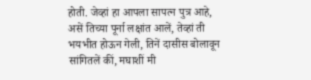होती. जेव्हां हा आपला सापत्‍न पुत्र आहे, असें तिच्या पूर्ना लक्षांत आलें, तेव्हां ती भयभीत होऊन गेली, तिनें दासीस बोलावून सांगितलें कीं, मघाशीं मी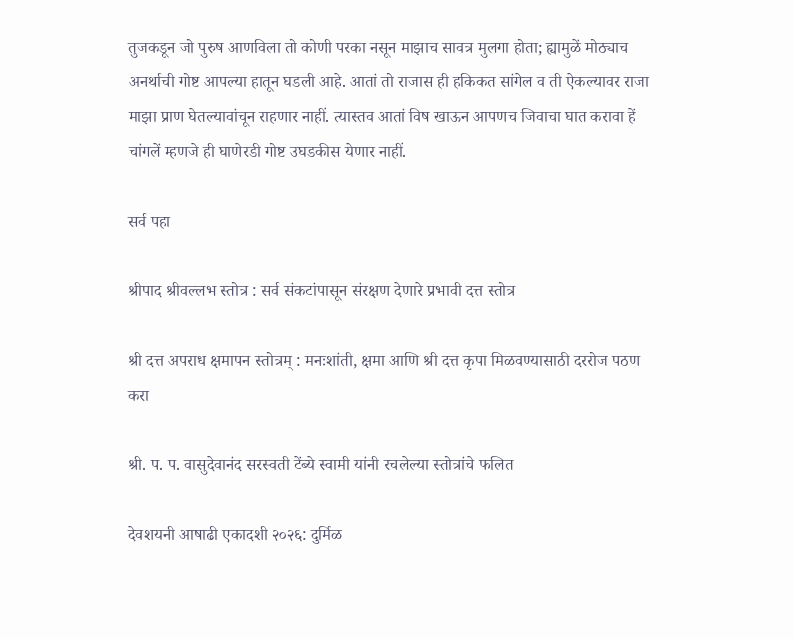तुजकडून जो पुरुष आणविला तो कोणी परका नसून माझाच सावत्र मुलगा होता; ह्यामुळें मोठ्याच अनर्थाची गोष्ट आपल्या हातून घडली आहे. आतां तो राजास ही हकिकत सांगेल व ती ऐकल्यावर राजा माझा प्राण घेतल्यावांचून राहणार नाहीं. त्यास्तव आतां विष खाऊन आपणच जिवाचा घात करावा हें चांगलें म्हणजे ही घाणेरडी गोष्ट उघडकीस येणार नाहीं.

सर्व पहा

श्रीपाद श्रीवल्लभ स्तोत्र : सर्व संकटांपासून संरक्षण देणारे प्रभावी दत्त स्तोत्र

श्री दत्त अपराध क्षमापन स्तोत्रम् : मनःशांती, क्षमा आणि श्री दत्त कृपा मिळवण्यासाठी दररोज पठण करा

श्री. प. प. वासुदेवानंद सरस्वती टेंब्ये स्वामी यांनी रचलेल्या स्तोत्रांचे फलित

देवशयनी आषाढी एकादशी २०२६: दुर्मिळ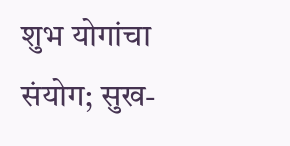शुभ योगांचा संयोग; सुख-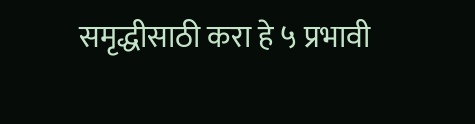समृद्धीसाठी करा हे ५ प्रभावी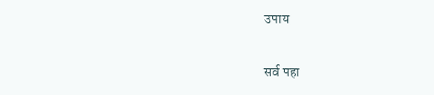उपाय

सर्व पहा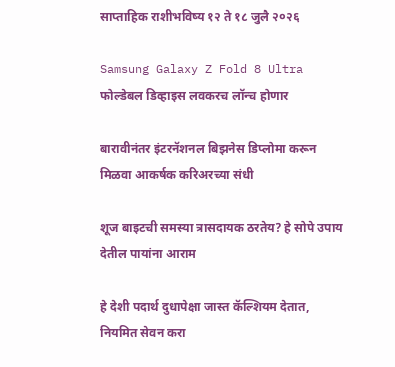साप्ताहिक राशीभविष्य १२ ते १८ जुलै २०२६

Samsung Galaxy Z Fold 8 Ultra फोल्डेबल डिव्हाइस लवकरच लॉन्च होणार

बारावीनंतर इंटरनॅशनल बिझनेस डिप्लोमा करून मिळवा आकर्षक करिअरच्या संधी

शूज बाइटची समस्या त्रासदायक ठरतेय? हे सोपे उपाय देतील पायांना आराम

हे देशी पदार्थ दुधापेक्षा जास्त कॅल्शियम देतात, नियमित सेवन करा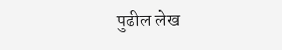पुढील लेख